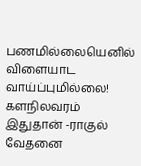பணமில்லையெனில் விளையாட வாய்ப்புமில்லை! களநிலவரம் இதுதான் -ராகுல் வேதனை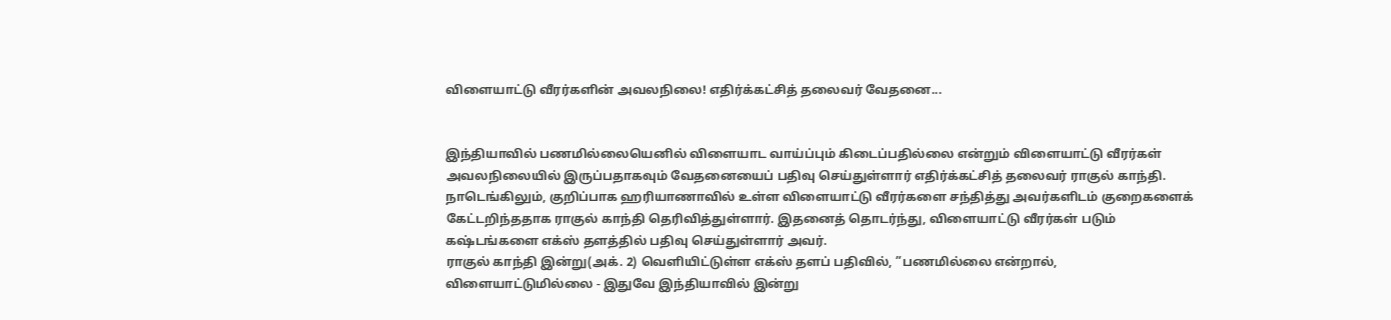விளையாட்டு வீரர்களின் அவலநிலை! எதிர்க்கட்சித் தலைவர் வேதனை...


இந்தியாவில் பணமில்லையெனில் விளையாட வாய்ப்பும் கிடைப்பதில்லை என்றும் விளையாட்டு வீரர்கள் அவலநிலையில் இருப்பதாகவும் வேதனையைப் பதிவு செய்துள்ளார் எதிர்க்கட்சித் தலைவர் ராகுல் காந்தி.
நாடெங்கிலும், குறிப்பாக ஹரியாணாவில் உள்ள விளையாட்டு வீரர்களை சந்தித்து அவர்களிடம் குறைகளைக் கேட்டறிந்ததாக ராகுல் காந்தி தெரிவித்துள்ளார். இதனைத் தொடர்ந்து, விளையாட்டு வீரர்கள் படும் கஷ்டங்களை எக்ஸ் தளத்தில் பதிவு செய்துள்ளார் அவர்.
ராகுல் காந்தி இன்று(அக். 2) வெளியிட்டுள்ள எக்ஸ் தளப் பதிவில், ”பணமில்லை என்றால், விளையாட்டுமில்லை - இதுவே இந்தியாவில் இன்று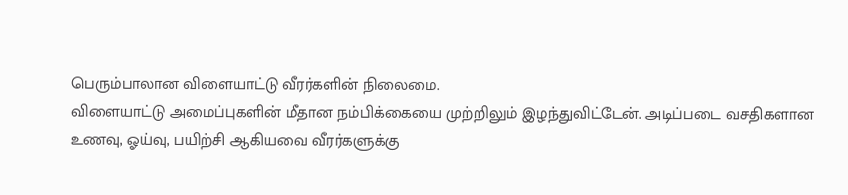பெரும்பாலான விளையாட்டு வீரர்களின் நிலைமை.
விளையாட்டு அமைப்புகளின் மீதான நம்பிக்கையை முற்றிலும் இழந்துவிட்டேன். அடிப்படை வசதிகளான உணவு, ஓய்வு, பயிற்சி ஆகியவை வீரர்களுக்கு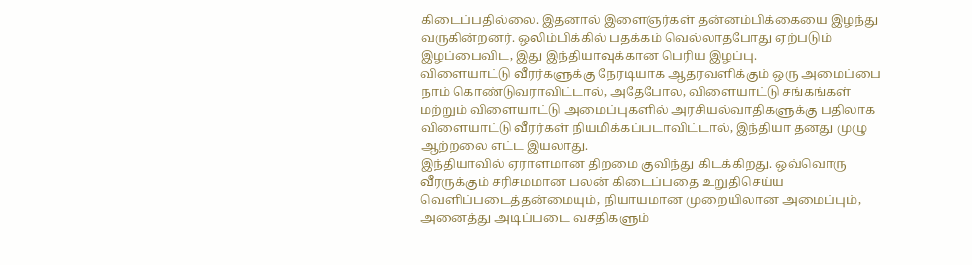கிடைப்பதில்லை. இதனால் இளைஞர்கள் தன்னம்பிக்கையை இழந்து வருகின்றனர். ஒலிம்பிக்கில் பதக்கம் வெல்லாதபோது ஏற்படும் இழப்பைவிட, இது இந்தியாவுக்கான பெரிய இழப்பு.
விளையாட்டு வீரர்களுக்கு நேரடியாக ஆதரவளிக்கும் ஒரு அமைப்பை நாம் கொண்டுவராவிட்டால், அதேபோல, விளையாட்டு சங்கங்கள் மற்றும் விளையாட்டு அமைப்புகளில் அரசியல்வாதிகளுக்கு பதிலாக விளையாட்டு வீரர்கள் நியமிக்கப்படாவிட்டால், இந்தியா தனது முழு ஆற்றலை எட்ட இயலாது.
இந்தியாவில் ஏராளமான திறமை குவிந்து கிடக்கிறது. ஒவ்வொரு வீரருக்கும் சரிசமமான பலன் கிடைப்பதை உறுதிசெய்ய வெளிப்படைத்தன்மையும், நியாயமான முறையிலான அமைப்பும், அனைத்து அடிப்படை வசதிகளும்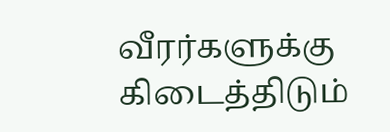வீரர்களுக்கு கிடைத்திடும்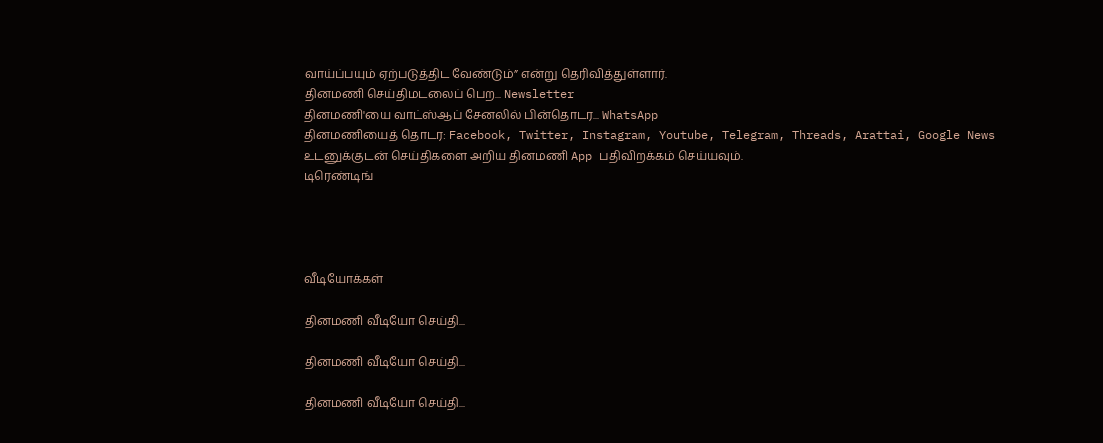வாய்ப்பயும் ஏற்படுத்திட வேண்டும்” என்று தெரிவித்துள்ளார்.
தினமணி செய்திமடலைப் பெற... Newsletter
தினமணி'யை வாட்ஸ்ஆப் சேனலில் பின்தொடர... WhatsApp
தினமணியைத் தொடர: Facebook, Twitter, Instagram, Youtube, Telegram, Threads, Arattai, Google News
உடனுக்குடன் செய்திகளை அறிய தினமணி App பதிவிறக்கம் செய்யவும்.
டிரெண்டிங்




வீடியோக்கள்

தினமணி வீடியோ செய்தி...

தினமணி வீடியோ செய்தி...

தினமணி வீடியோ செய்தி...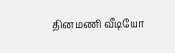தினமணி வீடியோ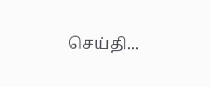செய்தி...